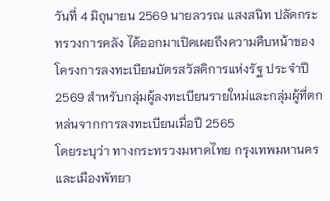วันที่ 4 มิถุนายน 2569 นายลวรณ แสงสนิท ปลัดกระทรวงการคลัง ได้ออกมาเปิดเผยถึงความคืบหน้าของโครงการลงทะเบียนบัตรสวัสดิการแห่งรัฐ ประจำปี 2569 สำหรับกลุ่มผู้ลงทะเบียนรายใหม่และกลุ่มผู้ที่ตกหล่นจากการลงทะเบียนเมื่อปี 2565
โดยระบุว่า ทางกระทรวงมหาดไทย กรุงเทพมหานคร และเมืองพัทยา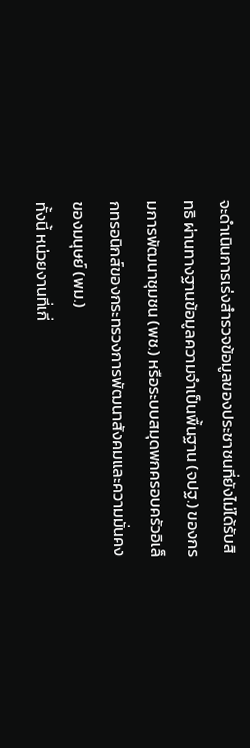จะดำเนินการเร่งสำรวจข้อมูลของประชาชนที่ยังไม่ได้รับสิทธิ ผ่านทางฐานข้อมูลความจำเป็นพื้นฐาน (จปฐ.) ของกรมการพัฒนาชุมชน (พช.) หรือระบบสมุดพกครอบครัวอิเล็กทรอนิกส์ของกระทรวงการพัฒนาสังคมและความมั่นคงของมนุษย์ (พม.)
ทั้งนี้ หน่วยงานที่เกี่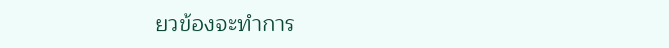ยวข้องจะทำการ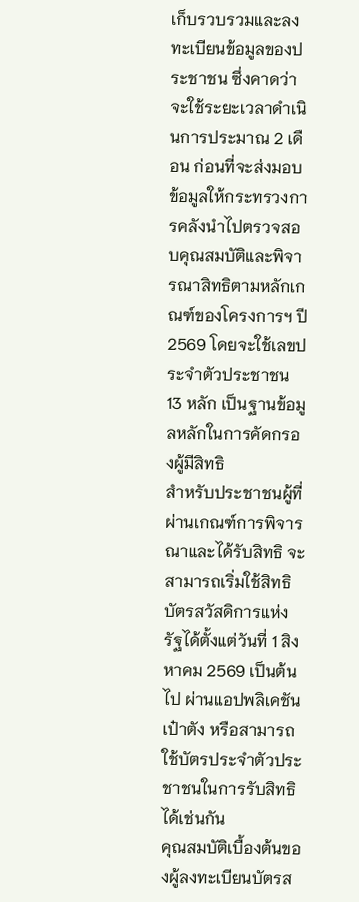เก็บรวบรวมและลงทะเบียนข้อมูลของประชาชน ซึ่งคาดว่าจะใช้ระยะเวลาดำเนินการประมาณ 2 เดือน ก่อนที่จะส่งมอบข้อมูลให้กระทรวงการคลังนำไปตรวจสอบคุณสมบัติและพิจารณาสิทธิตามหลักเกณฑ์ของโครงการฯ ปี 2569 โดยจะใช้เลขประจำตัวประชาชน 13 หลัก เป็นฐานข้อมูลหลักในการคัดกรองผู้มีสิทธิ
สำหรับประชาชนผู้ที่ผ่านเกณฑ์การพิจารณาและได้รับสิทธิ จะสามารถเริ่มใช้สิทธิบัตรสวัสดิการแห่งรัฐได้ตั้งแต่วันที่ 1 สิงหาคม 2569 เป็นต้นไป ผ่านแอปพลิเคชันเป๋าตัง หรือสามารถใช้บัตรประจำตัวประชาชนในการรับสิทธิได้เช่นกัน
คุณสมบัติเบื้องต้นของผู้ลงทะเบียนบัตรส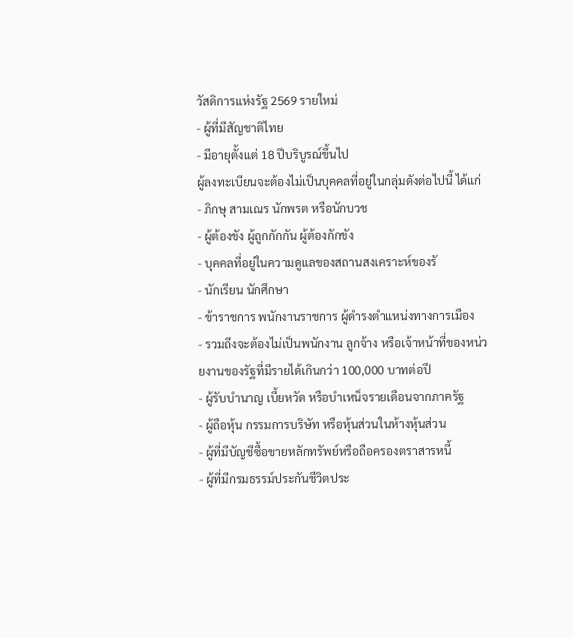วัสดิการแห่งรัฐ 2569 รายใหม่
- ผู้ที่มีสัญชาติไทย
- มีอายุตั้งแต่ 18 ปีบริบูรณ์ขึ้นไป
ผู้ลงทะเบียนจะต้องไม่เป็นบุคคลที่อยู่ในกลุ่มดังต่อไปนี้ ได้แก่
- ภิกษุ สามเณร นักพรต หรือนักบวช
- ผู้ต้องขัง ผู้ถูกกักกัน ผู้ต้องกักขัง
- บุคคลที่อยู่ในความดูแลของสถานสงเคราะห์ของรั
- นักเรียน นักศึกษา
- ข้าราชการ พนักงานราชการ ผู้ดำรงตำแหน่งทางการเมือง
- รวมถึงจะต้องไม่เป็นพนักงาน ลูกจ้าง หรือเจ้าหน้าที่ของหน่วยงานของรัฐที่มีรายได้เกินกว่า 100,000 บาทต่อปี
- ผู้รับบำนาญ เบี้ยหวัด หรือบำเหน็จรายเดือนจากภาครัฐ
- ผู้ถือหุ้น กรรมการบริษัท หรือหุ้นส่วนในห้างหุ้นส่วน
- ผู้ที่มีบัญชีซื้อขายหลักทรัพย์หรือถือครองตราสารหนี้
- ผู้ที่มีกรมธรรม์ประกันชีวิตประ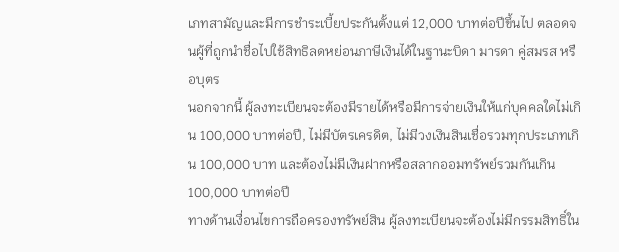เภทสามัญและมีการชำระเบี้ยประกันตั้งแต่ 12,000 บาทต่อปีขึ้นไป ตลอดจนผู้ที่ถูกนำชื่อไปใช้สิทธิลดหย่อนภาษีเงินได้ในฐานะบิดา มารดา คู่สมรส หรือบุตร
นอกจากนี้ ผู้ลงทะเบียนจะต้องมีรายได้หรือมีการจ่ายเงินให้แก่บุคคลใดไม่เกิน 100,000 บาทต่อปี, ไม่มีบัตรเครดิต, ไม่มีวงเงินสินเชื่อรวมทุกประเภทเกิน 100,000 บาท และต้องไม่มีเงินฝากหรือสลากออมทรัพย์รวมกันเกิน 100,000 บาทต่อปี
ทางด้านเงื่อนไขการถือครองทรัพย์สิน ผู้ลงทะเบียนจะต้องไม่มีกรรมสิทธิ์ใน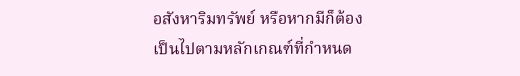อสังหาริมทรัพย์ หรือหากมีก็ต้องเป็นไปตามหลักเกณฑ์ที่กำหนด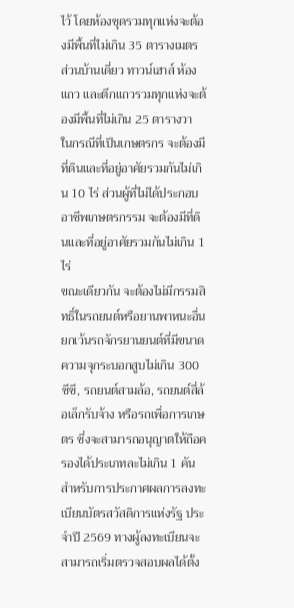ไว้ โดยห้องชุดรวมทุกแห่งจะต้องมีพื้นที่ไม่เกิน 35 ตารางเมตร ส่วนบ้านเดี่ยว ทาวน์เฮาส์ ห้องแถว และตึกแถวรวมทุกแห่งจะต้องมีพื้นที่ไม่เกิน 25 ตารางวา
ในกรณีที่เป็นเกษตรกร จะต้องมีที่ดินและที่อยู่อาศัยรวมกันไม่เกิน 10 ไร่ ส่วนผู้ที่ไม่ได้ประกอบอาชีพเกษตรกรรม จะต้องมีที่ดินและที่อยู่อาศัยรวมกันไม่เกิน 1 ไร่
ขณะเดียวกัน จะต้องไม่มีกรรมสิทธิ์ในรถยนต์หรือยานพาหนะอื่น ยกเว้นรถจักรยานยนต์ที่มีขนาดความจุกระบอกสูบไม่เกิน 300 ซีซี, รถยนต์สามล้อ, รถยนต์สี่ล้อเล็กรับจ้าง หรือรถเพื่อการเกษตร ซึ่งจะสามารถอนุญาตให้ถือครองได้ประเภทละไม่เกิน 1 คัน
สำหรับการประกาศผลการลงทะเบียนบัตรสวัสดิการแห่งรัฐ ประจำปี 2569 ทางผู้ลงทะเบียนจะสามารถเริ่มตรวจสอบผลได้ตั้ง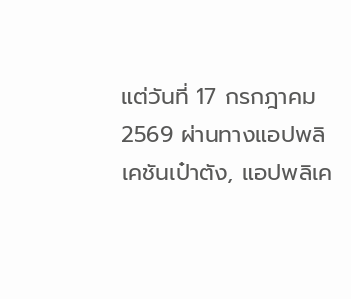แต่วันที่ 17 กรกฎาคม 2569 ผ่านทางแอปพลิเคชันเป๋าตัง, แอปพลิเค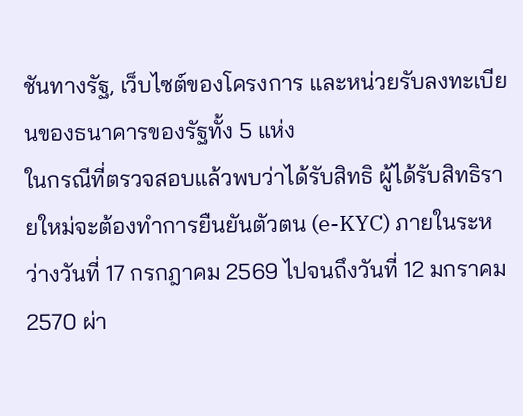ชันทางรัฐ, เว็บไซต์ของโครงการ และหน่วยรับลงทะเบียนของธนาคารของรัฐทั้ง 5 แห่ง
ในกรณีที่ตรวจสอบแล้วพบว่าได้รับสิทธิ ผู้ได้รับสิทธิรายใหม่จะต้องทำการยืนยันตัวตน (e-KYC) ภายในระหว่างวันที่ 17 กรกฎาคม 2569 ไปจนถึงวันที่ 12 มกราคม 2570 ผ่า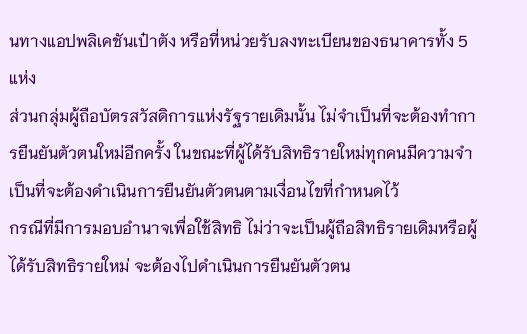นทางแอปพลิเคชันเป๋าตัง หรือที่หน่วยรับลงทะเบียนของธนาคารทั้ง 5 แห่ง
ส่วนกลุ่มผู้ถือบัตรสวัสดิการแห่งรัฐรายเดิมนั้น ไม่จำเป็นที่จะต้องทำการยืนยันตัวตนใหม่อีกครั้ง ในขณะที่ผู้ได้รับสิทธิรายใหม่ทุกคนมีความจำเป็นที่จะต้องดำเนินการยืนยันตัวตนตามเงื่อนไขที่กำหนดไว้
กรณีที่มีการมอบอำนาจเพื่อใช้สิทธิ ไม่ว่าจะเป็นผู้ถือสิทธิรายเดิมหรือผู้ได้รับสิทธิรายใหม่ จะต้องไปดำเนินการยืนยันตัวตน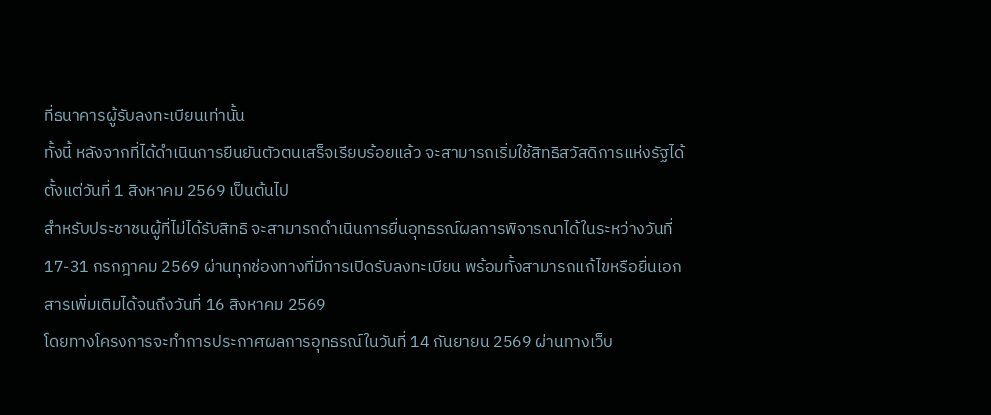ที่ธนาคารผู้รับลงทะเบียนเท่านั้น
ทั้งนี้ หลังจากที่ได้ดำเนินการยืนยันตัวตนเสร็จเรียบร้อยแล้ว จะสามารถเริ่มใช้สิทธิสวัสดิการแห่งรัฐได้ตั้งแต่วันที่ 1 สิงหาคม 2569 เป็นต้นไป
สำหรับประชาชนผู้ที่ไม่ได้รับสิทธิ จะสามารถดำเนินการยื่นอุทธรณ์ผลการพิจารณาได้ในระหว่างวันที่ 17-31 กรกฎาคม 2569 ผ่านทุกช่องทางที่มีการเปิดรับลงทะเบียน พร้อมทั้งสามารถแก้ไขหรือยื่นเอกสารเพิ่มเติมได้จนถึงวันที่ 16 สิงหาคม 2569
โดยทางโครงการจะทำการประกาศผลการอุทธรณ์ในวันที่ 14 กันยายน 2569 ผ่านทางเว็บ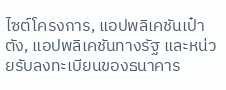ไซต์โครงการ, แอปพลิเคชันเป๋าตัง, แอปพลิเคชันทางรัฐ และหน่วยรับลงทะเบียนของธนาคาร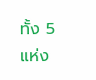ทั้ง 5 แห่ง